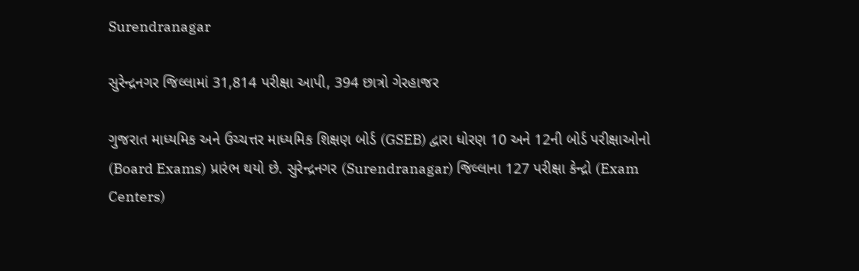Surendranagar

સુરેન્દ્રનગર જિલ્લામાં 31,814 પરીક્ષા આપી, 394 છાત્રો ગેરહાજર

ગુજરાત માધ્યમિક અને ઉચ્ચત્તર માધ્યમિક શિક્ષણ બોર્ડ (GSEB) દ્વારા ધોરણ 10 અને 12ની બોર્ડ પરીક્ષાઓનો (Board Exams) પ્રારંભ થયો છે. સુરેન્દ્રનગર (Surendranagar) જિલ્લાના 127 પરીક્ષા કેન્દ્રો (Exam Centers)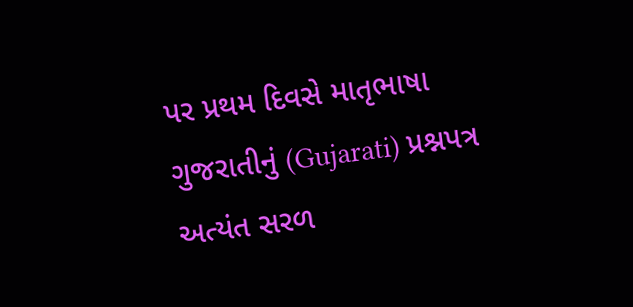પર પ્રથમ દિવસે માતૃભાષા ગુજરાતીનું (Gujarati) પ્રશ્નપત્ર અત્યંત સરળ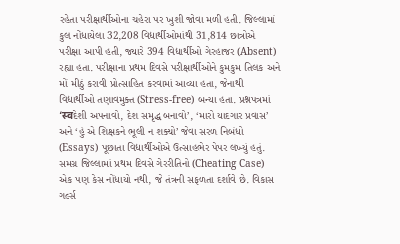રહેતા પરીક્ષાર્થીઓના ચહેરા પર ખુશી જોવા મળી હતી. જિલ્લામાં કુલ નોંધાયેલા 32,208 વિદ્યાર્થીઓમાંથી 31,814 છાત્રોએ પરીક્ષા આપી હતી, જ્યારે 394 વિદ્યાર્થીઓ ગેરહાજર (Absent) રહ્યા હતા. પરીક્ષાના પ્રથમ દિવસે પરીક્ષાર્થીઓને કુમકુમ તિલક અને મોં મીઠું કરાવી પ્રોત્સાહિત કરવામાં આવ્યા હતા, જેનાથી વિદ્યાર્થીઓ તણાવમુક્ત (Stress-free) બન્યા હતા. પ્રશ્નપત્રમાં ‘स्वદેશી અપનાવો, દેશ સમૃદ્ધ બનાવો’, ‘મારો યાદગાર પ્રવાસ’ અને ‘હું એ શિક્ષકને ભૂલી ન શક્યો’ જેવા સરળ નિબંધો (Essays) પૂછાતા વિદ્યાર્થીઓએ ઉત્સાહભેર પેપર લખ્યું હતું. સમગ્ર જિલ્લામાં પ્રથમ દિવસે ગેરરીતિનો (Cheating Case) એક પણ કેસ નોંધાયો નથી, જે તંત્રની સફળતા દર્શાવે છે. વિકાસ ગર્લ્સ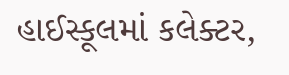હાઈસ્કૂલમાં કલેક્ટર,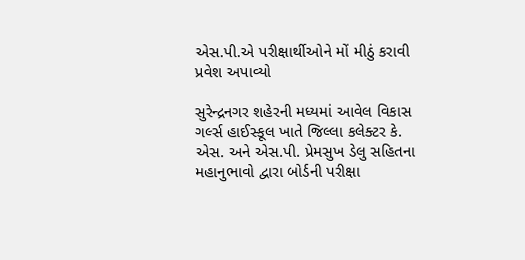એસ.પી.એ પરીક્ષાર્થીઓને મોં મીઠું કરાવી પ્રવેશ અપાવ્યો

સુરેન્દ્રનગર શહેરની મધ્યમાં આવેલ વિકાસ ગર્લ્સ હાઈસ્કૂલ ખાતે જિલ્લા કલેક્ટર કે. એસ. અને એસ.પી. પ્રેમસુખ ડેલુ સહિતના મહાનુભાવો દ્વારા બોર્ડની પરીક્ષા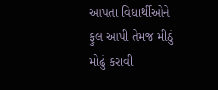આપતા વિધાર્થીઓને ફુલ આપી તેમજ મીઠું મોઢું કરાવી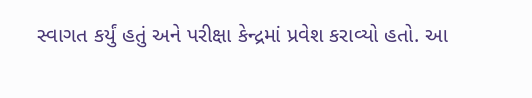સ્વાગત કર્યું હતું અને પરીક્ષા કેન્દ્રમાં પ્રવેશ કરાવ્યો હતો. આ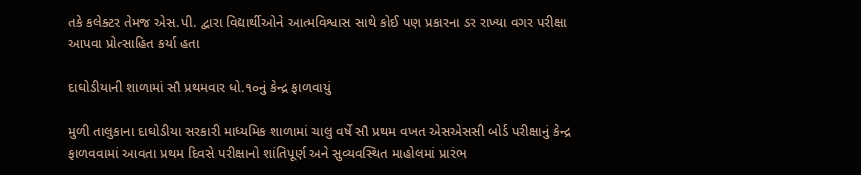તકે કલેક્ટર તેમજ એસ.પી. દ્વારા વિદ્યાર્થીઓને આત્મવિશ્વાસ સાથે કોઈ પણ પ્રકારના ડર રાખ્યા વગર પરીક્ષા આપવા પ્રોત્સાહિત કર્યા હતા

દાઘોડીયાની શાળામાં સૌ પ્રથમવાર ધો.૧૦નું કેન્દ્ર ફાળવાયું

મુળી તાલુકાના દાઘોડીયા સરકારી માધ્યમિક શાળામાં ચાલુ વર્ષે સૌ પ્રથમ વખત એસએસસી બોર્ડ પરીક્ષાનું કેન્દ્ર ફાળવવામાં આવતા પ્રથમ દિવસે પરીક્ષાનો શાંતિપૂર્ણ અને સુવ્યવસ્થિત માહોલમાં પ્રારંભ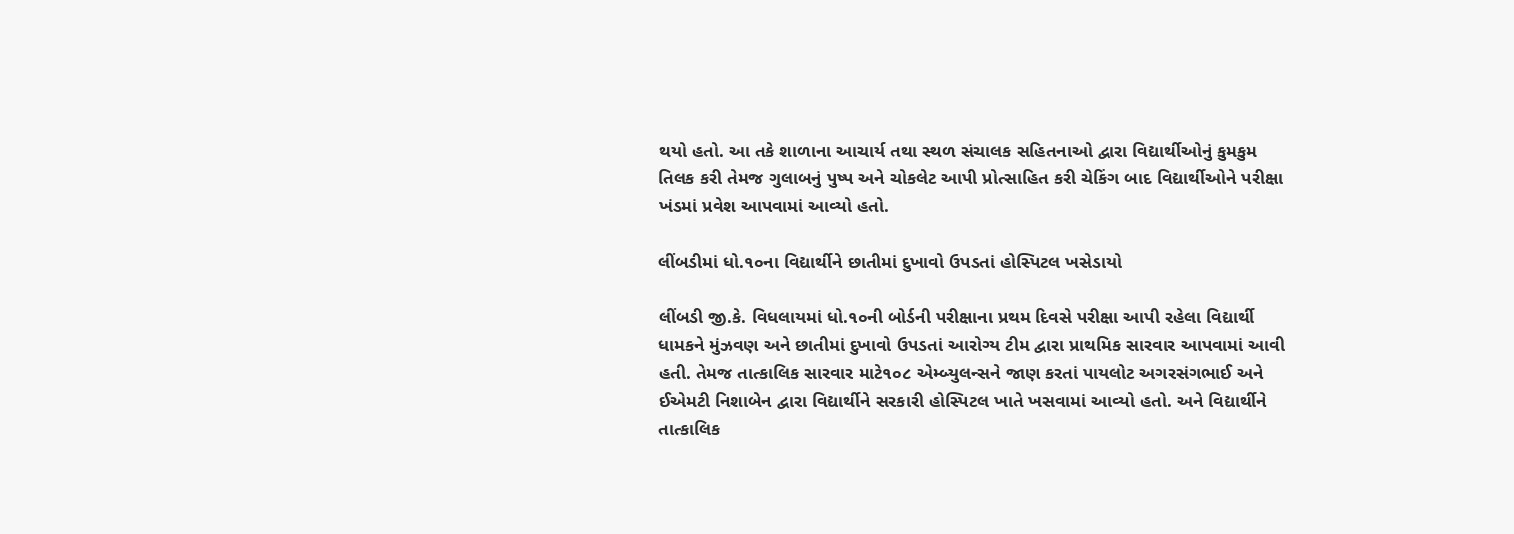થયો હતો. આ તકે શાળાના આચાર્ય તથા સ્થળ સંચાલક સહિતનાઓ દ્વારા વિદ્યાર્થીઓનું કુમકુમ તિલક કરી તેમજ ગુલાબનું પુષ્પ અને ચોકલેટ આપી પ્રોત્સાહિત કરી ચેકિંગ બાદ વિદ્યાર્થીઓને પરીક્ષા ખંડમાં પ્રવેશ આપવામાં આવ્યો હતો.

લીંબડીમાં ધો.૧૦ના વિદ્યાર્થીને છાતીમાં દુખાવો ઉપડતાં હોસ્પિટલ ખસેડાયો

લીંબડી જી.કે. વિધલાયમાં ધો.૧૦ની બોર્ડની પરીક્ષાના પ્રથમ દિવસે પરીક્ષા આપી રહેલા વિદ્યાર્થી ધામકને મુંઝવણ અને છાતીમાં દુખાવો ઉપડતાં આરોગ્ય ટીમ દ્વારા પ્રાથમિક સારવાર આપવામાં આવી હતી. તેમજ તાત્કાલિક સારવાર માટે૧૦૮ એમ્બ્યુલન્સને જાણ કરતાં પાયલોટ અગરસંગભાઈ અને ઈએમટી નિશાબેન દ્વારા વિદ્યાર્થીને સરકારી હોસ્પિટલ ખાતે ખસવામાં આવ્યો હતો. અને વિદ્યાર્થીને તાત્કાલિક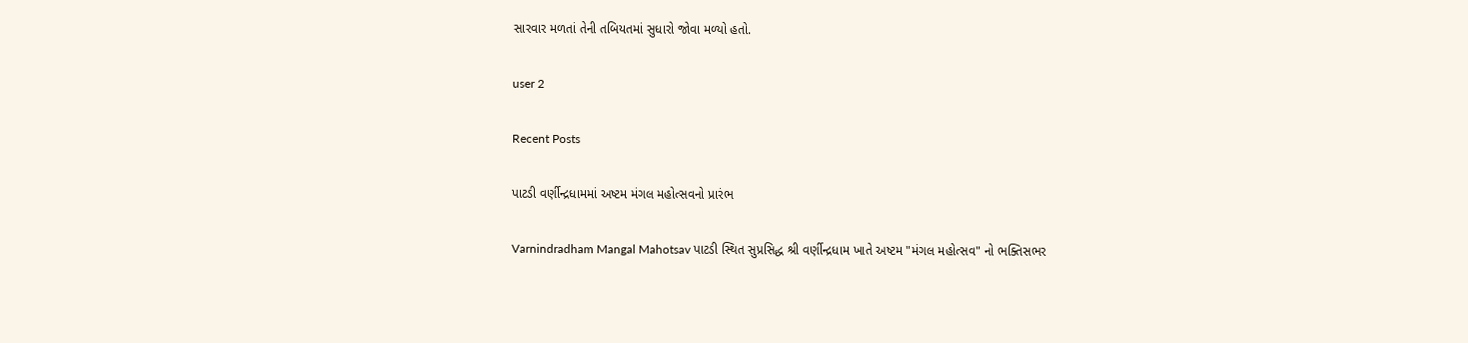સારવાર મળતાં તેની તબિયતમાં સુધારો જોવા મળ્યો હતો.

user 2

Recent Posts

પાટડી વર્ણીન્દ્રધામમાં અષ્ટમ મંગલ મહોત્સવનો પ્રારંભ

Varnindradham Mangal Mahotsav પાટડી સ્થિત સુપ્રસિદ્ધ શ્રી વર્ણીન્દ્રધામ ખાતે અષ્ટમ "મંગલ મહોત્સવ" નો ભક્તિસભર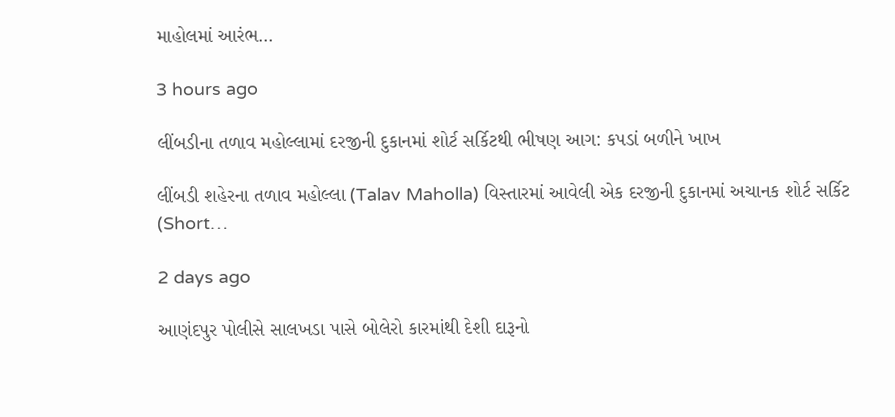માહોલમાં આરંભ…

3 hours ago

લીંબડીના તળાવ મહોલ્લામાં દરજીની દુકાનમાં શોર્ટ સર્કિટથી ભીષણ આગ: કપડાં બળીને ખાખ

લીંબડી શહેરના તળાવ મહોલ્લા (Talav Maholla) વિસ્તારમાં આવેલી એક દરજીની દુકાનમાં અચાનક શોર્ટ સર્કિટ (Short…

2 days ago

આણંદપુર પોલીસે સાલખડા પાસે બોલેરો કારમાંથી દેશી દારૂનો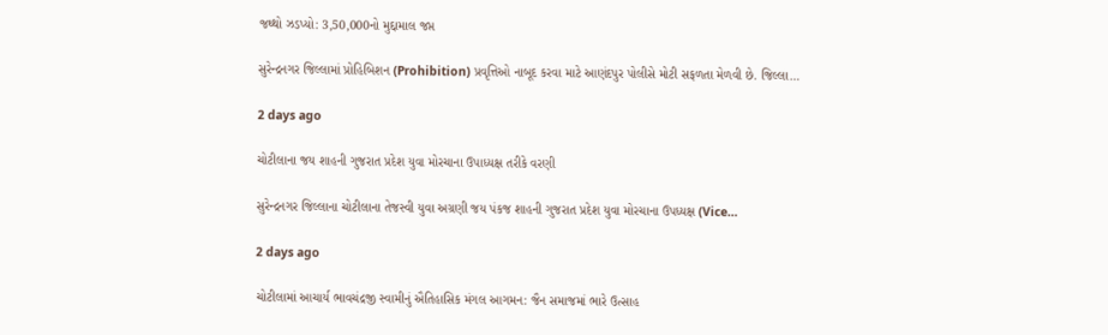જથ્થો ઝડપ્યો: 3,50,000નો મુદ્દામાલ જપ્ત

સુરેન્દ્રનગર જિલ્લામાં પ્રોહિબિશન (Prohibition) પ્રવૃત્તિઓ નાબૂદ કરવા માટે આણંદપુર પોલીસે મોટી સફળતા મેળવી છે. જિલ્લા…

2 days ago

ચોટીલાના જય શાહની ગુજરાત પ્રદેશ યુવા મોરચાના ઉપાધ્યક્ષ તરીકે વરણી

સુરેન્દ્રનગર જિલ્લાના ચોટીલાના તેજસ્વી યુવા અગ્રણી જય પંકજ શાહની ગુજરાત પ્રદેશ યુવા મોરચાના ઉપધ્યક્ષ (Vice…

2 days ago

ચોટીલામાં આચાર્ય ભાવચંદ્રજી સ્વામીનું ઐતિહાસિક મંગલ આગમન: જૈન સમાજમાં ભારે ઉત્સાહ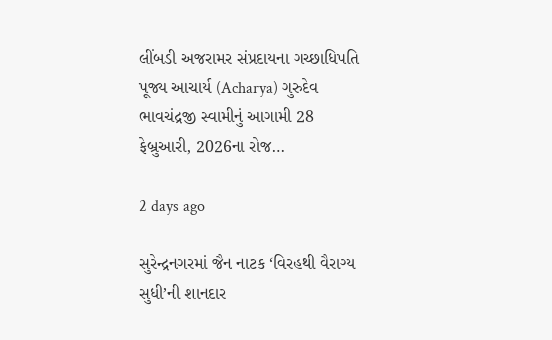લીંબડી અજરામર સંપ્રદાયના ગચ્છાધિપતિ પૂજ્ય આચાર્ય (Acharya) ગુરુદેવ ભાવચંદ્રજી સ્વામીનું આગામી 28 ફેબ્રુઆરી, 2026ના રોજ…

2 days ago

સુરેન્દ્રનગરમાં જૈન નાટક ‘વિરહથી વૈરાગ્ય સુધી’ની શાનદાર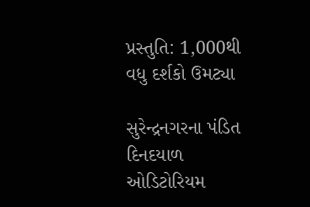પ્રસ્તુતિ: 1,000થી વધુ દર્શકો ઉમટ્યા

સુરેન્દ્રનગરના પંડિત દિનદયાળ ઓડિટોરિયમ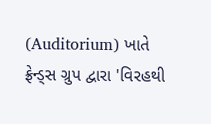(Auditorium) ખાતે ફ્રેન્ડ્સ ગ્રુપ દ્વારા 'વિરહથી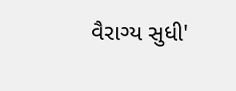વૈરાગ્ય સુધી'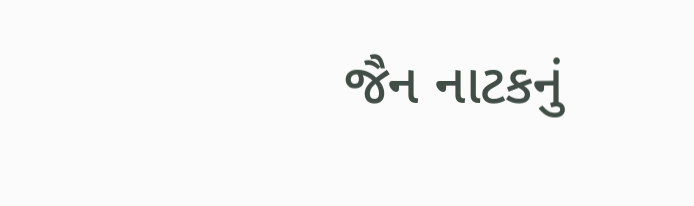જૈન નાટકનું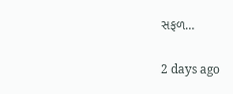સફળ…

2 days ago